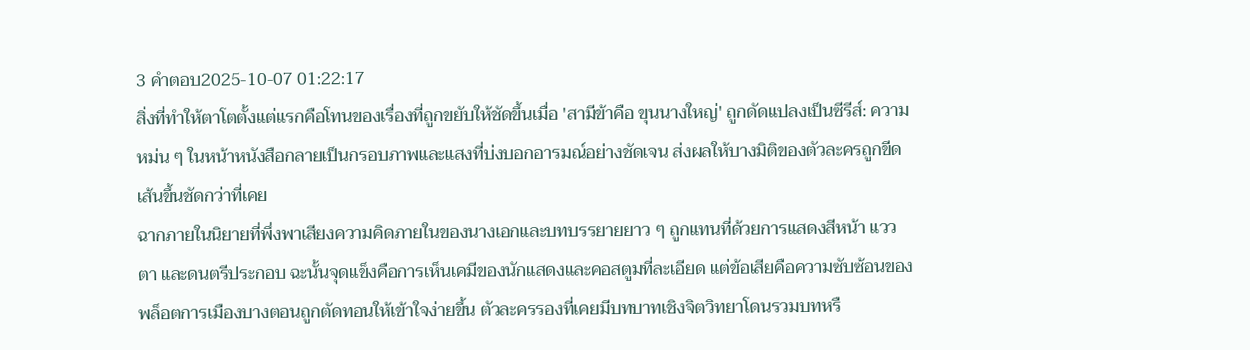3 คำตอบ2025-10-07 01:22:17
สิ่งที่ทำให้ตาโตตั้งแต่แรกคือโทนของเรื่องที่ถูกขยับให้ชัดขึ้นเมื่อ 'สามีข้าคือ ขุนนางใหญ่' ถูกดัดแปลงเป็นซีรีส์: ความหม่น ๆ ในหน้าหนังสือกลายเป็นกรอบภาพและแสงที่บ่งบอกอารมณ์อย่างชัดเจน ส่งผลให้บางมิติของตัวละครถูกขีดเส้นขึ้นชัดกว่าที่เคย
ฉากภายในนิยายที่พึ่งพาเสียงความคิดภายในของนางเอกและบทบรรยายยาว ๆ ถูกแทนที่ด้วยการแสดงสีหน้า แววตา และดนตรีประกอบ ฉะนั้นจุดแข็งคือการเห็นเคมีของนักแสดงและคอสตูมที่ละเอียด แต่ข้อเสียคือความซับซ้อนของพล็อตการเมืองบางตอนถูกตัดทอนให้เข้าใจง่ายขึ้น ตัวละครรองที่เคยมีบทบาทเชิงจิตวิทยาโดนรวมบทหรื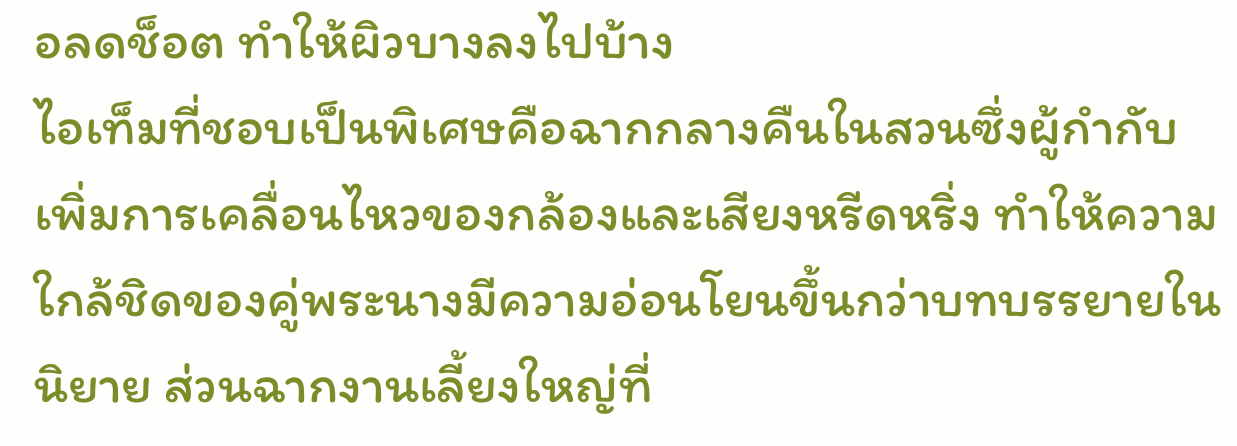อลดช็อต ทำให้ผิวบางลงไปบ้าง
ไอเท็มที่ชอบเป็นพิเศษคือฉากกลางคืนในสวนซึ่งผู้กำกับเพิ่มการเคลื่อนไหวของกล้องและเสียงหรีดหริ่ง ทำให้ความใกล้ชิดของคู่พระนางมีความอ่อนโยนขึ้นกว่าบทบรรยายในนิยาย ส่วนฉากงานเลี้ยงใหญ่ที่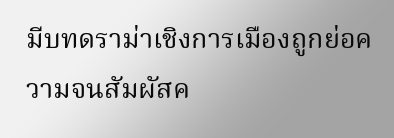มีบทดราม่าเชิงการเมืองถูกย่อความจนสัมผัสค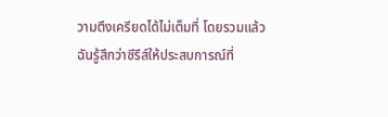วามตึงเครียดได้ไม่เต็มที่ โดยรวมแล้วฉันรู้สึกว่าซีรีส์ให้ประสบการณ์ที่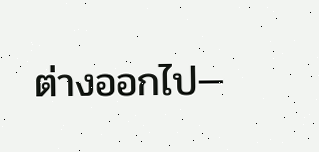ต่างออกไป—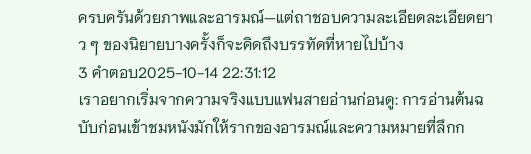ครบครันด้วยภาพและอารมณ์—แต่ถาชอบความละเอียดละเอียดยาว ๆ ของนิยายบางครั้งก็จะคิดถึงบรรทัดที่หายไปบ้าง
3 คำตอบ2025-10-14 22:31:12
เราอยากเริ่มจากความจริงแบบแฟนสายอ่านก่อนดู: การอ่านต้นฉบับก่อนเข้าชมหนังมักให้รากของอารมณ์และความหมายที่ลึกก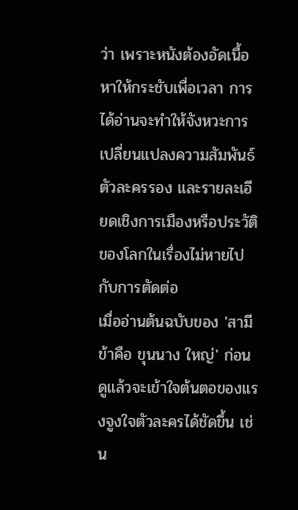ว่า เพราะหนังต้องอัดเนื้อหาให้กระชับเพื่อเวลา การได้อ่านจะทำให้จังหวะการเปลี่ยนแปลงความสัมพันธ์ ตัวละครรอง และรายละเอียดเชิงการเมืองหรือประวัติของโลกในเรื่องไม่หายไปกับการตัดต่อ
เมื่ออ่านต้นฉบับของ 'สามีข้าคือ ขุนนาง ใหญ่' ก่อน ดูแล้วจะเข้าใจต้นตอของแรงจูงใจตัวละครได้ชัดขึ้น เช่น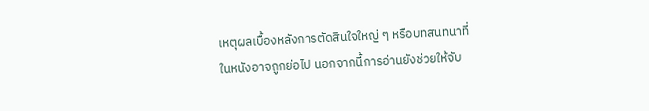เหตุผลเบื้องหลังการตัดสินใจใหญ่ ๆ หรือบทสนทนาที่ในหนังอาจถูกย่อไป นอกจากนี้การอ่านยังช่วยให้จับ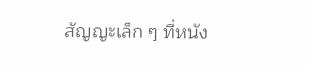สัญญะเล็ก ๆ ที่หนัง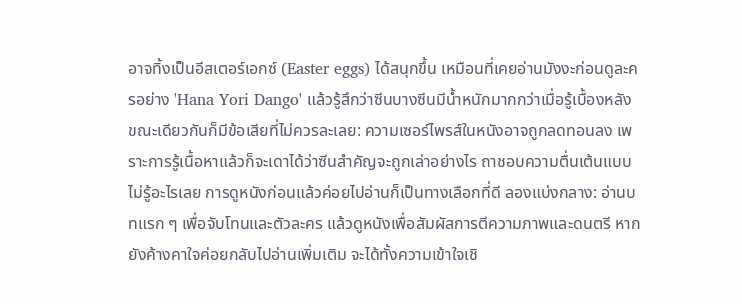อาจทิ้งเป็นอีสเตอร์เอกซ์ (Easter eggs) ได้สนุกขึ้น เหมือนที่เคยอ่านมังงะก่อนดูละครอย่าง 'Hana Yori Dango' แล้วรู้สึกว่าซีนบางซีนมีน้ำหนักมากกว่าเมื่อรู้เบื้องหลัง
ขณะเดียวกันก็มีข้อเสียที่ไม่ควรละเลย: ความเซอร์ไพรส์ในหนังอาจถูกลดทอนลง เพราะการรู้เนื้อหาแล้วก็จะเดาได้ว่าซีนสำคัญจะถูกเล่าอย่างไร ถาชอบความตื่นเต้นแบบไม่รู้อะไรเลย การดูหนังก่อนแล้วค่อยไปอ่านก็เป็นทางเลือกที่ดี ลองแบ่งกลาง: อ่านบทแรก ๆ เพื่อจับโทนและตัวละคร แล้วดูหนังเพื่อสัมผัสการตีความภาพและดนตรี หากยังค้างคาใจค่อยกลับไปอ่านเพิ่มเติม จะได้ทั้งความเข้าใจเชิ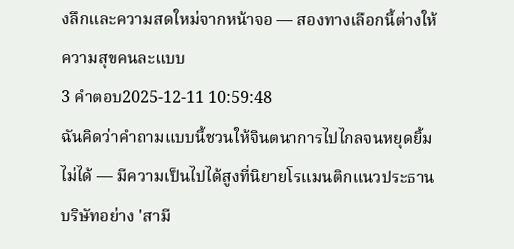งลึกและความสดใหม่จากหน้าจอ — สองทางเลือกนี้ต่างให้ความสุขคนละแบบ
3 คำตอบ2025-12-11 10:59:48
ฉันคิดว่าคำถามแบบนี้ชวนให้จินตนาการไปไกลจนหยุดยิ้มไม่ได้ — มีความเป็นไปได้สูงที่นิยายโรแมนติกแนวประธานบริษัทอย่าง 'สามี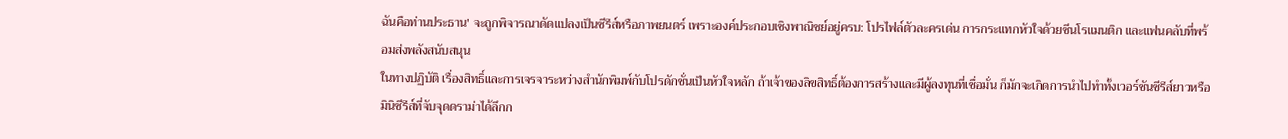ฉันคือท่านประธาน' จะถูกพิจารณาดัดแปลงเป็นซีรีส์หรือภาพยนตร์ เพราะองค์ประกอบเชิงพาณิชย์อยู่ครบ: โปรไฟล์ตัวละครเด่น การกระแทกหัวใจด้วยซีนโรแมนติก และแฟนคลับที่พร้อมส่งพลังสนับสนุน
ในทางปฏิบัติ เรื่องสิทธิ์และการเจรจาระหว่างสำนักพิมพ์กับโปรดักชั่นเป็นหัวใจหลัก ถ้าเจ้าของลิขสิทธิ์ต้องการสร้างและมีผู้ลงทุนที่เชื่อมั่น ก็มักจะเกิดการนำไปทำทั้งเวอร์ชันซีรีส์ยาวหรือมินิซีรีส์ที่จับจุดดราม่าได้ลึกก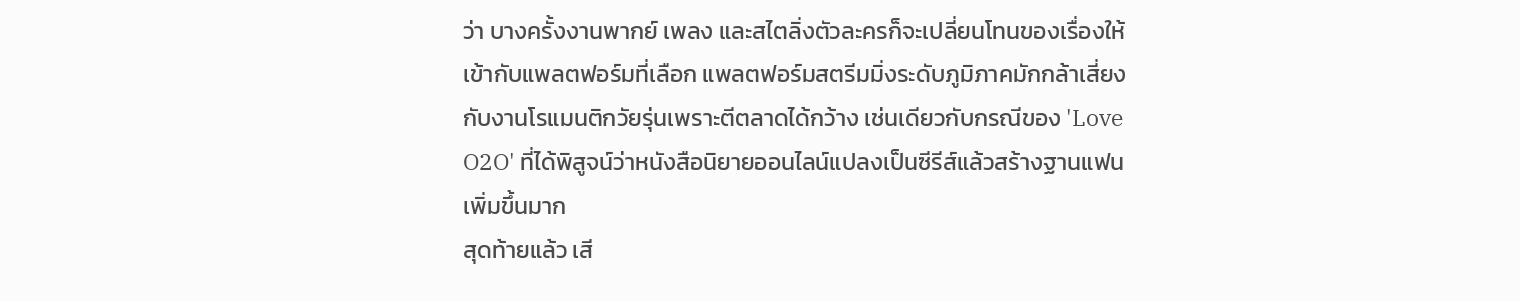ว่า บางครั้งงานพากย์ เพลง และสไตลิ่งตัวละครก็จะเปลี่ยนโทนของเรื่องให้เข้ากับแพลตฟอร์มที่เลือก แพลตฟอร์มสตรีมมิ่งระดับภูมิภาคมักกล้าเสี่ยงกับงานโรแมนติกวัยรุ่นเพราะตีตลาดได้กว้าง เช่นเดียวกับกรณีของ 'Love O2O' ที่ได้พิสูจน์ว่าหนังสือนิยายออนไลน์แปลงเป็นซีรีส์แล้วสร้างฐานแฟนเพิ่มขึ้นมาก
สุดท้ายแล้ว เสี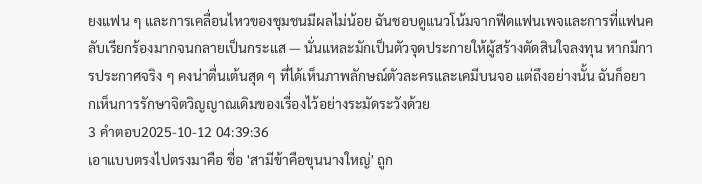ยงแฟน ๆ และการเคลื่อนไหวของชุมชนมีผลไม่น้อย ฉันชอบดูแนวโน้มจากฟีดแฟนเพจและการที่แฟนคลับเรียกร้องมากจนกลายเป็นกระแส — นั่นแหละมักเป็นตัวจุดประกายให้ผู้สร้างตัดสินใจลงทุน หากมีการประกาศจริง ๆ คงน่าตื่นเต้นสุด ๆ ที่ได้เห็นภาพลักษณ์ตัวละครและเคมีบนจอ แต่ถึงอย่างนั้น ฉันก็อยากเห็นการรักษาจิตวิญญาณเดิมของเรื่องไว้อย่างระมัดระวังด้วย
3 คำตอบ2025-10-12 04:39:36
เอาแบบตรงไปตรงมาคือ ชื่อ 'สามีข้าคือขุนนางใหญ่' ถูก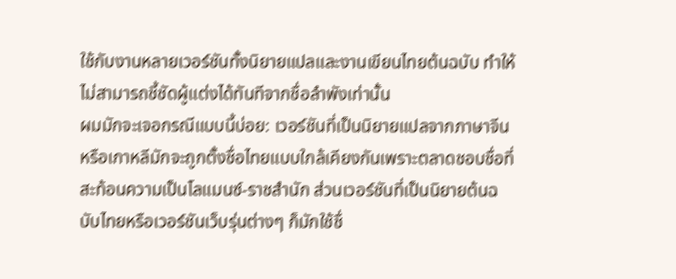ใช้กับงานหลายเวอร์ชันทั้งนิยายแปลและงานเขียนไทยต้นฉบับ ทำให้ไม่สามารถชี้ชัดผู้แต่งได้ทันทีจากชื่อลำพังเท่านั้น
ผมมักจะเจอกรณีแบบนี้บ่อย: เวอร์ชันที่เป็นนิยายแปลจากภาษาจีนหรือเกาหลีมักจะถูกตั้งชื่อไทยแบบใกล้เคียงกันเพราะตลาดชอบชื่อที่สะท้อนความเป็นโลแมนซ์-ราชสำนัก ส่วนเวอร์ชันที่เป็นนิยายต้นฉบับไทยหรือเวอร์ชันเว็บรุ่นต่างๆ ก็มักใช้ชื่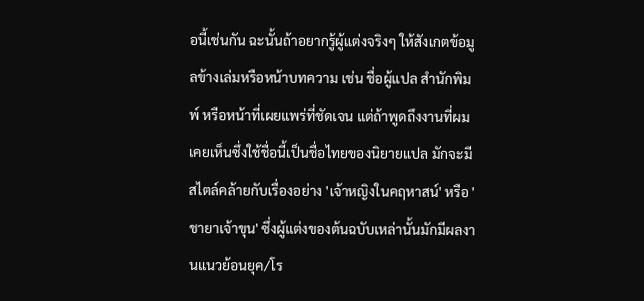อนี้เช่นกัน ฉะนั้นถ้าอยากรู้ผู้แต่งจริงๆ ให้สังเกตข้อมูลข้างเล่มหรือหน้าบทความ เช่น ชื่อผู้แปล สำนักพิมพ์ หรือหน้าที่เผยแพร่ที่ชัดเจน แต่ถ้าพูดถึงงานที่ผมเคยเห็นซึ่งใช้ชื่อนี้เป็นชื่อไทยของนิยายแปล มักจะมีสไตล์คล้ายกับเรื่องอย่าง 'เจ้าหญิงในคฤหาสน์' หรือ 'ชายาเจ้าขุน' ซึ่งผู้แต่งของต้นฉบับเหล่านั้นมักมีผลงานแนวย้อนยุค/โร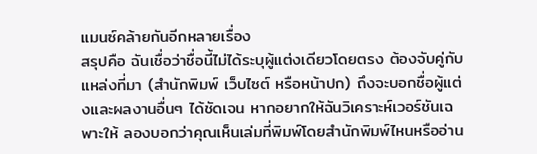แมนซ์คล้ายกันอีกหลายเรื่อง
สรุปคือ ฉันเชื่อว่าชื่อนี้ไม่ได้ระบุผู้แต่งเดียวโดยตรง ต้องจับคู่กับแหล่งที่มา (สำนักพิมพ์ เว็บไซต์ หรือหน้าปก) ถึงจะบอกชื่อผู้แต่งและผลงานอื่นๆ ได้ชัดเจน หากอยากให้ฉันวิเคราะห์เวอร์ชันเฉพาะให้ ลองบอกว่าคุณเห็นเล่มที่พิมพ์โดยสำนักพิมพ์ไหนหรืออ่าน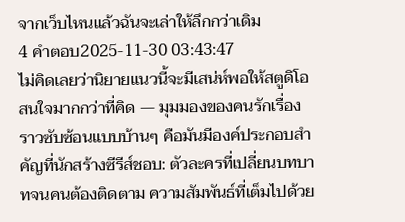จากเว็บไหนแล้วฉันจะเล่าให้ลึกกว่าเดิม
4 คำตอบ2025-11-30 03:43:47
ไม่คิดเลยว่านิยายแนวนี้จะมีเสน่ห์พอให้สตูดิโอสนใจมากกว่าที่คิด — มุมมองของคนรักเรื่องราวซับซ้อนแบบบ้านๆ คือมันมีองค์ประกอบสำคัญที่นักสร้างซีรีส์ชอบ: ตัวละครที่เปลี่ยนบทบาทจนคนต้องติดตาม ความสัมพันธ์ที่เต็มไปด้วย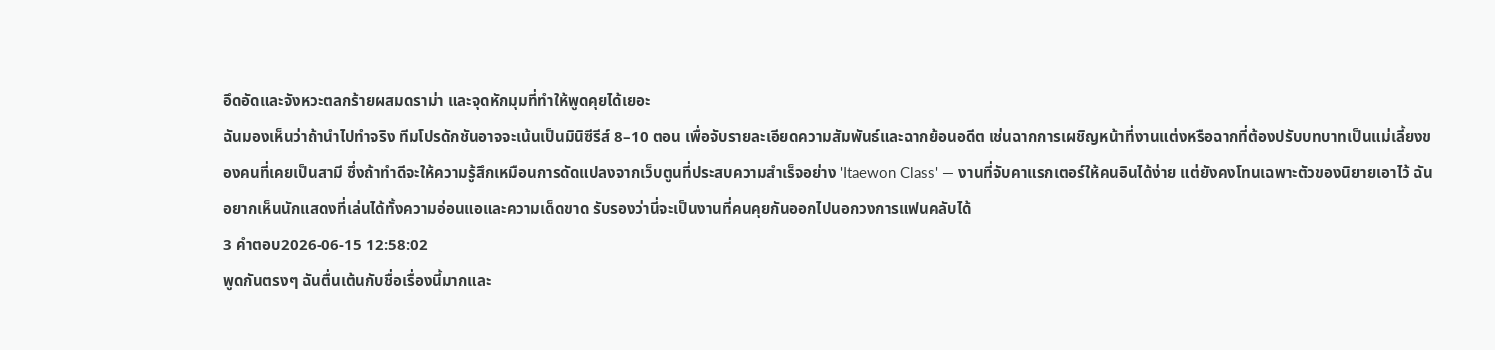อึดอัดและจังหวะตลกร้ายผสมดราม่า และจุดหักมุมที่ทำให้พูดคุยได้เยอะ
ฉันมองเห็นว่าถ้านำไปทำจริง ทีมโปรดักชันอาจจะเน้นเป็นมินิซีรีส์ 8–10 ตอน เพื่อจับรายละเอียดความสัมพันธ์และฉากย้อนอดีต เช่นฉากการเผชิญหน้าที่งานแต่งหรือฉากที่ต้องปรับบทบาทเป็นแม่เลี้ยงของคนที่เคยเป็นสามี ซึ่งถ้าทำดีจะให้ความรู้สึกเหมือนการดัดแปลงจากเว็บตูนที่ประสบความสำเร็จอย่าง 'Itaewon Class' — งานที่จับคาแรกเตอร์ให้คนอินได้ง่าย แต่ยังคงโทนเฉพาะตัวของนิยายเอาไว้ ฉันอยากเห็นนักแสดงที่เล่นได้ทั้งความอ่อนแอและความเด็ดขาด รับรองว่านี่จะเป็นงานที่คนคุยกันออกไปนอกวงการแฟนคลับได้
3 คำตอบ2026-06-15 12:58:02
พูดกันตรงๆ ฉันตื่นเต้นกับชื่อเรื่องนี้มากและ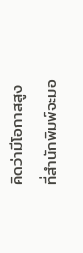คิดว่ามีโอกาสสูงที่สำนักพิมพ์จะมอ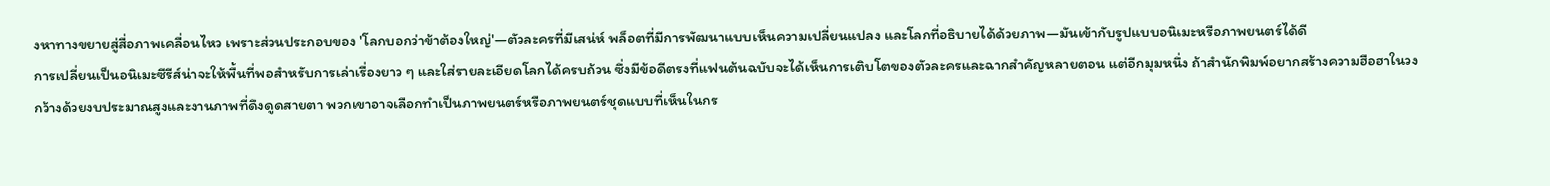งหาทางขยายสู่สื่อภาพเคลื่อนไหว เพราะส่วนประกอบของ 'โลกบอกว่าข้าต้องใหญ่'—ตัวละครที่มีเสน่ห์ พล็อตที่มีการพัฒนาแบบเห็นความเปลี่ยนแปลง และโลกที่อธิบายได้ด้วยภาพ—มันเข้ากับรูปแบบอนิเมะหรือภาพยนตร์ได้ดี
การเปลี่ยนเป็นอนิเมะซีรีส์น่าจะให้พื้นที่พอสำหรับการเล่าเรื่องยาว ๆ และใส่รายละเอียดโลกได้ครบถ้วน ซึ่งมีข้อดีตรงที่แฟนต้นฉบับจะได้เห็นการเติบโตของตัวละครและฉากสำคัญหลายตอน แต่อีกมุมหนึ่ง ถ้าสำนักพิมพ์อยากสร้างความฮือฮาในวงกว้างด้วยงบประมาณสูงและงานภาพที่ดึงดูดสายตา พวกเขาอาจเลือกทำเป็นภาพยนตร์หรือภาพยนตร์ชุดแบบที่เห็นในกร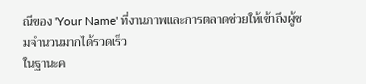ณีของ 'Your Name' ที่งานภาพและการตลาดช่วยให้เข้าถึงผู้ชมจำนวนมากได้รวดเร็ว
ในฐานะค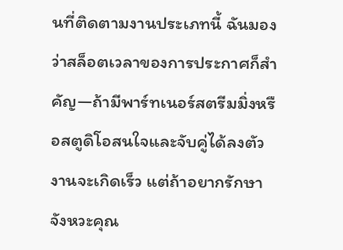นที่ติดตามงานประเภทนี้ ฉันมองว่าสล็อตเวลาของการประกาศก็สำคัญ—ถ้ามีพาร์ทเนอร์สตรีมมิ่งหรือสตูดิโอสนใจและจับคู่ได้ลงตัว งานจะเกิดเร็ว แต่ถ้าอยากรักษาจังหวะคุณ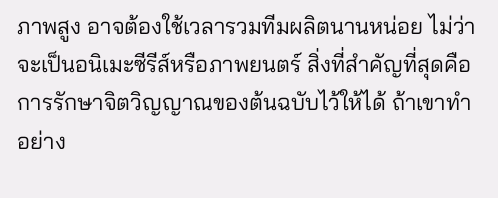ภาพสูง อาจต้องใช้เวลารวมทีมผลิตนานหน่อย ไม่ว่าจะเป็นอนิเมะซีรีส์หรือภาพยนตร์ สิ่งที่สำคัญที่สุดคือการรักษาจิตวิญญาณของต้นฉบับไว้ให้ได้ ถ้าเขาทำอย่าง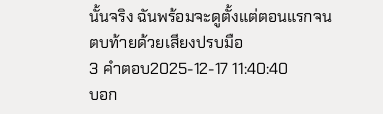นั้นจริง ฉันพร้อมจะดูตั้งแต่ตอนแรกจนตบท้ายด้วยเสียงปรบมือ
3 คำตอบ2025-12-17 11:40:40
บอก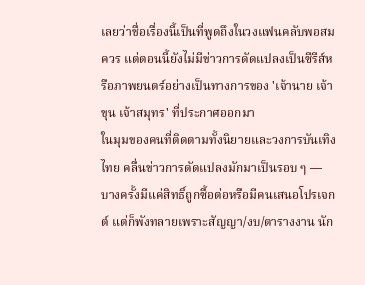เลยว่าชื่อเรื่องนี้เป็นที่พูดถึงในวงแฟนคลับพอสมควร แต่ตอนนี้ยังไม่มีข่าวการดัดแปลงเป็นซีรีส์หรือภาพยนตร์อย่างเป็นทางการของ 'เจ้านาย เจ้าขุน เจ้าสมุทร' ที่ประกาศออกมา
ในมุมของคนที่ติดตามทั้งนิยายและวงการบันเทิงไทย คลื่นข่าวการดัดแปลงมักมาเป็นรอบ ๆ — บางครั้งมีแค่สิทธิ์ถูกซื้อต่อหรือมีคนเสนอโปรเจกต์ แต่ก็พังทลายเพราะสัญญา/งบ/ตารางงาน นัก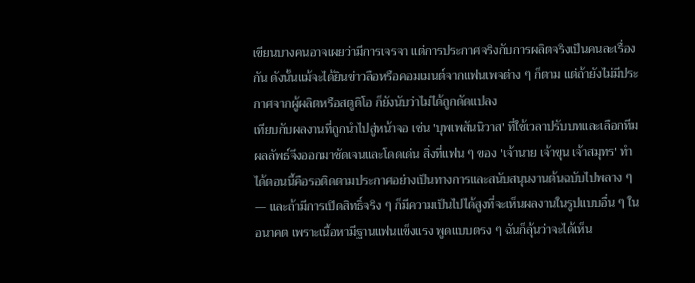เขียนบางคนอาจเผยว่ามีการเจรจา แต่การประกาศจริงกับการผลิตจริงเป็นคนละเรื่องกัน ดังนั้นแม้จะได้ยินข่าวลือหรือคอมเมนต์จากแฟนเพจต่าง ๆ ก็ตาม แต่ถ้ายังไม่มีประกาศจากผู้ผลิตหรือสตูดิโอ ก็ยังนับว่าไม่ได้ถูกดัดแปลง
เทียบกับผลงานที่ถูกนำไปสู่หน้าจอ เช่น 'บุพเพสันนิวาส' ที่ใช้เวลาปรับบทและเลือกทีม ผลลัพธ์จึงออกมาชัดเจนและโดดเด่น สิ่งที่แฟน ๆ ของ 'เจ้านาย เจ้าขุน เจ้าสมุทร' ทำได้ตอนนี้คือรอติดตามประกาศอย่างเป็นทางการและสนับสนุนงานต้นฉบับไปพลาง ๆ — และถ้ามีการเปิดสิทธิ์จริง ๆ ก็มีความเป็นไปได้สูงที่จะเห็นผลงานในรูปแบบอื่น ๆ ในอนาคต เพราะเนื้อหามีฐานแฟนแข็งแรง พูดแบบตรง ๆ ฉันก็ลุ้นว่าจะได้เห็น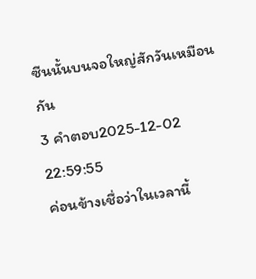ซีนนั้นบนจอใหญ่สักวันเหมือนกัน
3 คำตอบ2025-12-02 22:59:55
ค่อนข้างเชื่อว่าในเวลานี้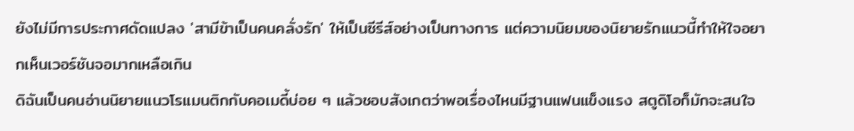ยังไม่มีการประกาศดัดแปลง 'สามีข้าเป็นคนคลั่งรัก' ให้เป็นซีรีส์อย่างเป็นทางการ แต่ความนิยมของนิยายรักแนวนี้ทำให้ใจอยากเห็นเวอร์ชันจอมากเหลือเกิน
ดิฉันเป็นคนอ่านนิยายแนวโรแมนติกกับคอเมดี้บ่อย ๆ แล้วชอบสังเกตว่าพอเรื่องไหนมีฐานแฟนแข็งแรง สตูดิโอก็มักจะสนใจ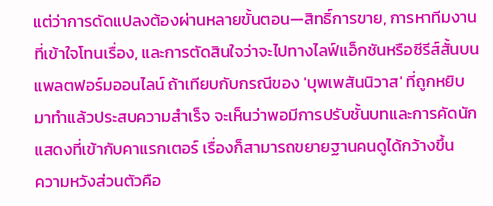แต่ว่าการดัดแปลงต้องผ่านหลายขั้นตอน—สิทธิ์การขาย, การหาทีมงานที่เข้าใจโทนเรื่อง, และการตัดสินใจว่าจะไปทางไลฟ์แอ็กชันหรือซีรีส์สั้นบนแพลตฟอร์มออนไลน์ ถ้าเทียบกับกรณีของ 'บุพเพสันนิวาส' ที่ถูกหยิบมาทำแล้วประสบความสำเร็จ จะเห็นว่าพอมีการปรับชั้นบทและการคัดนักแสดงที่เข้ากับคาแรกเตอร์ เรื่องก็สามารถขยายฐานคนดูได้กว้างขึ้น
ความหวังส่วนตัวคือ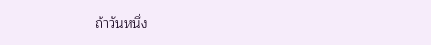ถ้าวันหนึ่ง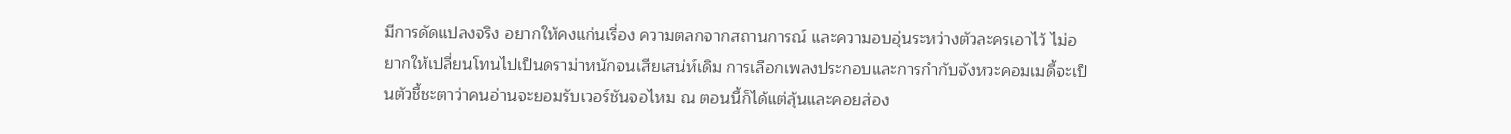มีการดัดแปลงจริง อยากให้คงแก่นเรื่อง ความตลกจากสถานการณ์ และความอบอุ่นระหว่างตัวละครเอาไว้ ไม่อยากให้เปลี่ยนโทนไปเป็นดราม่าหนักจนเสียเสน่ห์เดิม การเลือกเพลงประกอบและการกำกับจังหวะคอมเมดี้จะเป็นตัวชี้ชะตาว่าคนอ่านจะยอมรับเวอร์ชันจอไหม ณ ตอนนี้ก็ได้แต่ลุ้นและคอยส่อง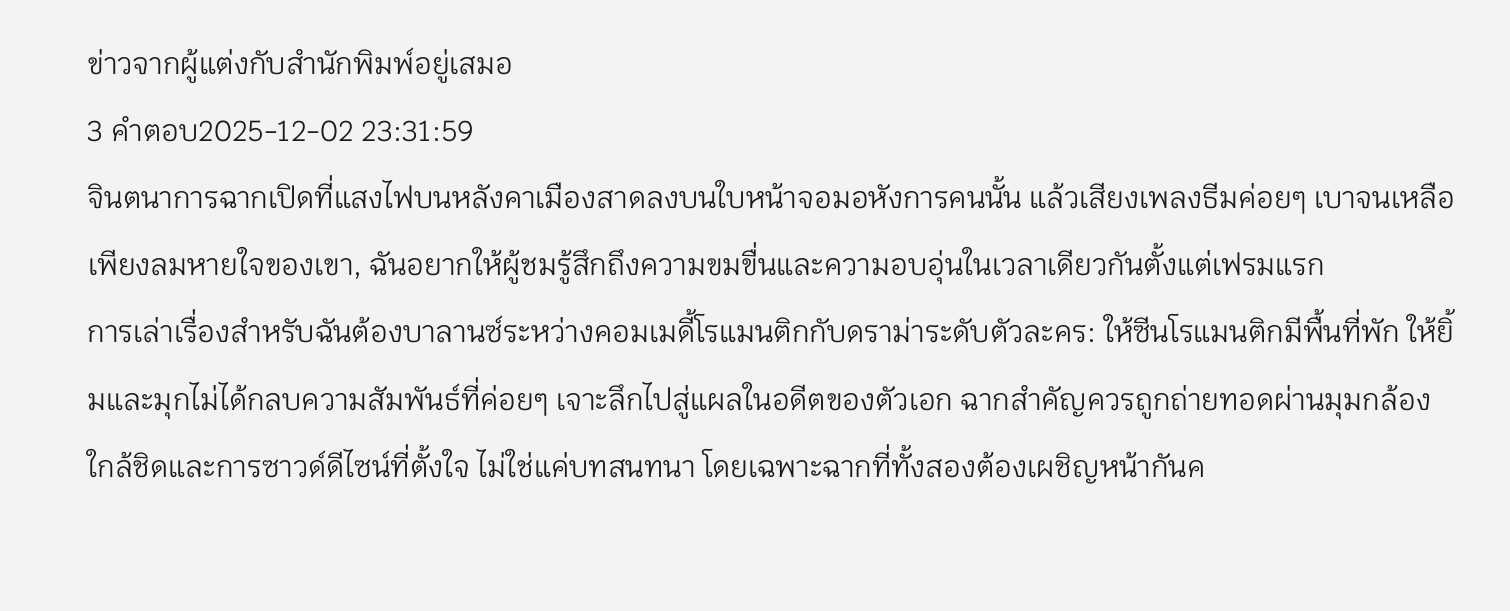ข่าวจากผู้แต่งกับสำนักพิมพ์อยู่เสมอ
3 คำตอบ2025-12-02 23:31:59
จินตนาการฉากเปิดที่แสงไฟบนหลังคาเมืองสาดลงบนใบหน้าจอมอหังการคนนั้น แล้วเสียงเพลงธีมค่อยๆ เบาจนเหลือเพียงลมหายใจของเขา, ฉันอยากให้ผู้ชมรู้สึกถึงความขมขื่นและความอบอุ่นในเวลาเดียวกันตั้งแต่เฟรมแรก
การเล่าเรื่องสำหรับฉันต้องบาลานซ์ระหว่างคอมเมดี้โรแมนติกกับดราม่าระดับตัวละคร: ให้ซีนโรแมนติกมีพื้นที่พัก ให้ยิ้มและมุกไม่ได้กลบความสัมพันธ์ที่ค่อยๆ เจาะลึกไปสู่แผลในอดีตของตัวเอก ฉากสำคัญควรถูกถ่ายทอดผ่านมุมกล้องใกล้ชิดและการซาวด์ดีไซน์ที่ตั้งใจ ไม่ใช่แค่บทสนทนา โดยเฉพาะฉากที่ทั้งสองต้องเผชิญหน้ากันค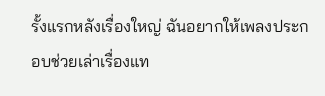รั้งแรกหลังเรื่องใหญ่ ฉันอยากให้เพลงประกอบช่วยเล่าเรื่องแท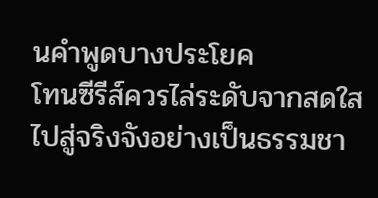นคำพูดบางประโยค
โทนซีรีส์ควรไล่ระดับจากสดใสไปสู่จริงจังอย่างเป็นธรรมชา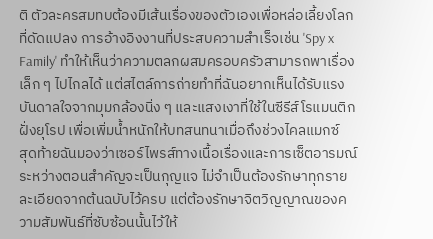ติ ตัวละครสมทบต้องมีเส้นเรื่องของตัวเองเพื่อหล่อเลี้ยงโลกที่ดัดแปลง การอ้างอิงงานที่ประสบความสำเร็จเช่น 'Spy x Family' ทำให้เห็นว่าความตลกผสมครอบครัวสามารถพาเรื่องเล็ก ๆ ไปไกลได้ แต่สไตล์การถ่ายทำที่ฉันอยากเห็นได้รับแรงบันดาลใจจากมุมกล้องนิ่ง ๆ และแสงเงาที่ใช้ในซีรีส์โรแมนติกฝั่งยุโรป เพื่อเพิ่มน้ำหนักให้บทสนทนาเมื่อถึงช่วงไคลแมกซ์
สุดท้ายฉันมองว่าเซอร์ไพรส์ทางเนื้อเรื่องและการเซ็ตอารมณ์ระหว่างตอนสำคัญจะเป็นกุญแจ ไม่จำเป็นต้องรักษาทุกรายละเอียดจากต้นฉบับไว้ครบ แต่ต้องรักษาจิตวิญญาณของความสัมพันธ์ที่ซับซ้อนนั้นไว้ให้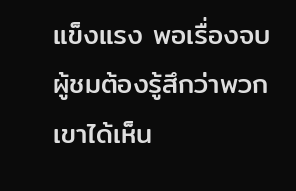แข็งแรง พอเรื่องจบ ผู้ชมต้องรู้สึกว่าพวกเขาได้เห็น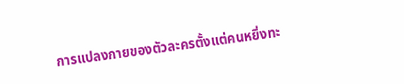การแปลงกายของตัวละครตั้งแต่คนหยิ่งทะ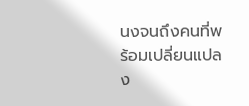นงจนถึงคนที่พร้อมเปลี่ยนแปลง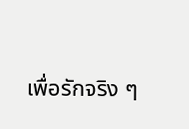เพื่อรักจริง ๆ